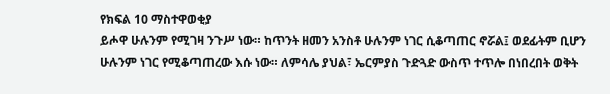የክፍል 10 ማስተዋወቂያ
ይሖዋ ሁሉንም የሚገዛ ንጉሥ ነው። ከጥንት ዘመን አንስቶ ሁሉንም ነገር ሲቆጣጠር ኖሯል፤ ወደፊትም ቢሆን ሁሉንም ነገር የሚቆጣጠረው እሱ ነው። ለምሳሌ ያህል፣ ኤርምያስ ጉድጓድ ውስጥ ተጥሎ በነበረበት ወቅት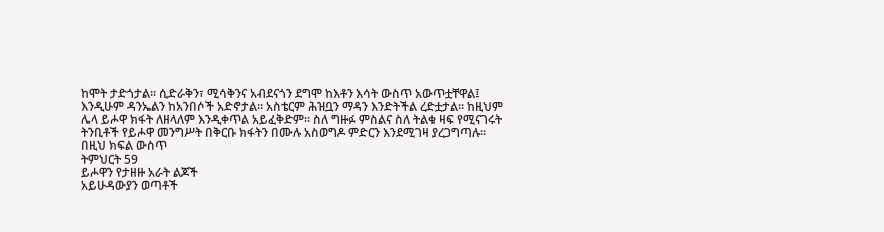ከሞት ታድጎታል። ሲድራቅን፣ ሚሳቅንና አብደናጎን ደግሞ ከእቶን እሳት ውስጥ አውጥቷቸዋል፤ እንዲሁም ዳንኤልን ከአንበሶች አድኖታል። አስቴርም ሕዝቧን ማዳን እንድትችል ረድቷታል። ከዚህም ሌላ ይሖዋ ክፋት ለዘላለም እንዲቀጥል አይፈቅድም። ስለ ግዙፉ ምስልና ስለ ትልቁ ዛፍ የሚናገሩት ትንቢቶች የይሖዋ መንግሥት በቅርቡ ክፋትን በሙሉ አስወግዶ ምድርን እንደሚገዛ ያረጋግጣሉ።
በዚህ ክፍል ውስጥ
ትምህርት 59
ይሖዋን የታዘዙ አራት ልጆች
አይሁዳውያን ወጣቶች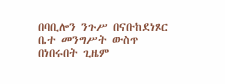በባቢሎን ንጉሥ በናቡከደነጾር ቤተ መንግሥት ውስጥ በነበሩበት ጊዜም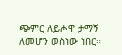ጭምር ለይሖዋ ታማኝ ለመሆን ወስነው ነበር።